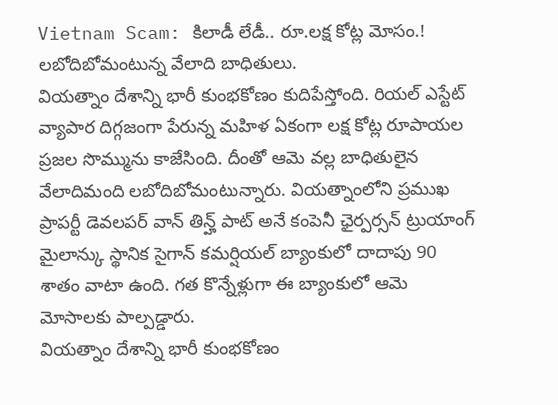Vietnam Scam: కిలాడీ లేడీ.. రూ.లక్ష కోట్ల మోసం.! లబోదిబోమంటున్న వేలాది బాధితులు.
వియత్నాం దేశాన్ని భారీ కుంభకోణం కుదిపేస్తోంది. రియల్ ఎస్టేట్ వ్యాపార దిగ్గజంగా పేరున్న మహిళ ఏకంగా లక్ష కోట్ల రూపాయల ప్రజల సొమ్మును కాజేసింది. దీంతో ఆమె వల్ల బాధితులైన వేలాదిమంది లబోదిబోమంటున్నారు. వియత్నాంలోని ప్రముఖ ప్రాపర్టీ డెవలపర్ వాన్ తిన్హ్ పాట్ అనే కంపెనీ ఛైర్పర్సన్ ట్రుయాంగ్ మైలాన్కు స్థానిక సైగాన్ కమర్షియల్ బ్యాంకులో దాదాపు 90 శాతం వాటా ఉంది. గత కొన్నేళ్లుగా ఈ బ్యాంకులో ఆమె మోసాలకు పాల్పడ్డారు.
వియత్నాం దేశాన్ని భారీ కుంభకోణం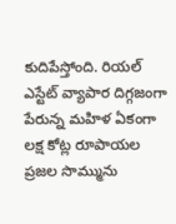కుదిపేస్తోంది. రియల్ ఎస్టేట్ వ్యాపార దిగ్గజంగా పేరున్న మహిళ ఏకంగా లక్ష కోట్ల రూపాయల ప్రజల సొమ్మును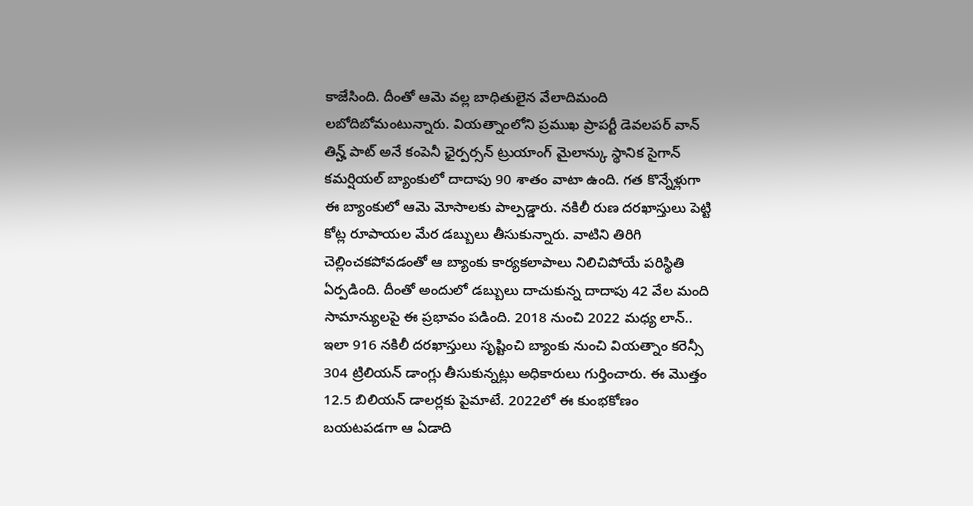కాజేసింది. దీంతో ఆమె వల్ల బాధితులైన వేలాదిమంది లబోదిబోమంటున్నారు. వియత్నాంలోని ప్రముఖ ప్రాపర్టీ డెవలపర్ వాన్ తిన్హ్ పాట్ అనే కంపెనీ ఛైర్పర్సన్ ట్రుయాంగ్ మైలాన్కు స్థానిక సైగాన్ కమర్షియల్ బ్యాంకులో దాదాపు 90 శాతం వాటా ఉంది. గత కొన్నేళ్లుగా ఈ బ్యాంకులో ఆమె మోసాలకు పాల్పడ్డారు. నకిలీ రుణ దరఖాస్తులు పెట్టి కోట్ల రూపాయల మేర డబ్బులు తీసుకున్నారు. వాటిని తిరిగి చెల్లించకపోవడంతో ఆ బ్యాంకు కార్యకలాపాలు నిలిచిపోయే పరిస్థితి ఏర్పడింది. దీంతో అందులో డబ్బులు దాచుకున్న దాదాపు 42 వేల మంది సామాన్యులపై ఈ ప్రభావం పడింది. 2018 నుంచి 2022 మధ్య లాన్.. ఇలా 916 నకిలీ దరఖాస్తులు సృష్టించి బ్యాంకు నుంచి వియత్నాం కరెన్సీ 304 ట్రిలియన్ డాంగ్లు తీసుకున్నట్లు అధికారులు గుర్తించారు. ఈ మొత్తం 12.5 బిలియన్ డాలర్లకు పైమాటే. 2022లో ఈ కుంభకోణం బయటపడగా ఆ ఏడాది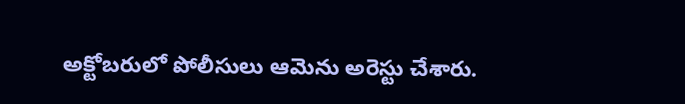అక్టోబరులో పోలీసులు ఆమెను అరెస్టు చేశారు.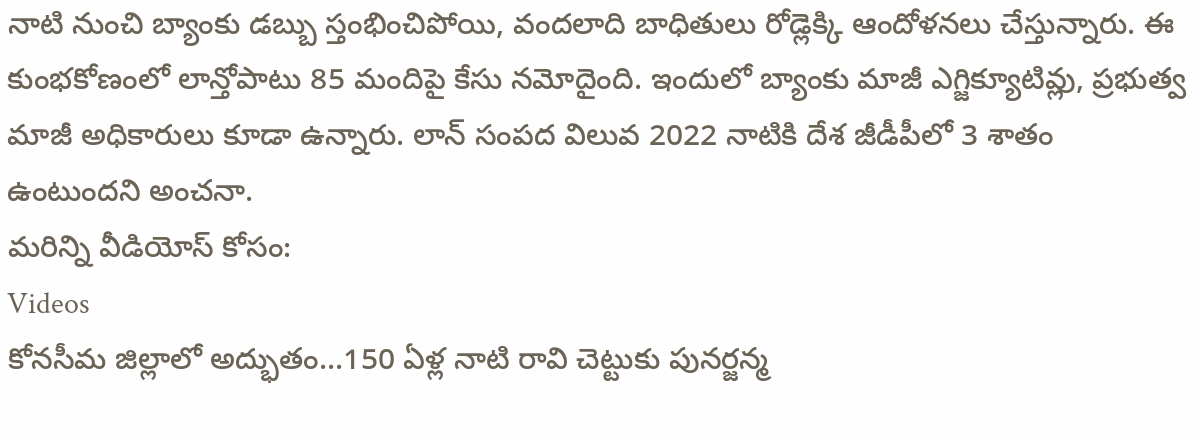నాటి నుంచి బ్యాంకు డబ్బు స్తంభించిపోయి, వందలాది బాధితులు రోడ్లెక్కి ఆందోళనలు చేస్తున్నారు. ఈ కుంభకోణంలో లాన్తోపాటు 85 మందిపై కేసు నమోదైంది. ఇందులో బ్యాంకు మాజీ ఎగ్జిక్యూటివ్లు, ప్రభుత్వ మాజీ అధికారులు కూడా ఉన్నారు. లాన్ సంపద విలువ 2022 నాటికి దేశ జీడీపీలో 3 శాతం ఉంటుందని అంచనా.
మరిన్ని వీడియోస్ కోసం:
Videos
కోనసీమ జిల్లాలో అద్భుతం...150 ఏళ్ల నాటి రావి చెట్టుకు పునర్జన్మ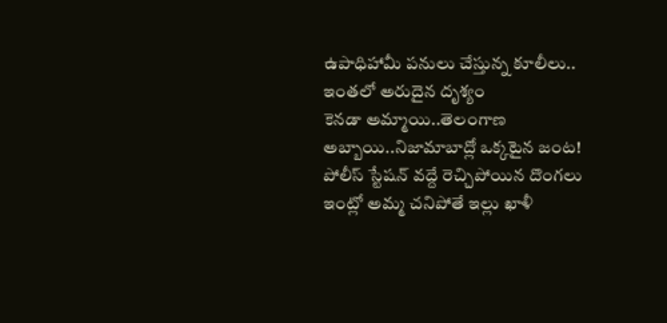ఉపాధిహామీ పనులు చేస్తున్న కూలీలు.. ఇంతలో అరుదైన దృశ్యం
కెనడా అమ్మాయి..తెలంగాణ అబ్బాయి..నిజామాబాద్లో ఒక్కటైన జంట!
పోలీస్ స్టేషన్ వద్దే రెచ్చిపోయిన దొంగలు
ఇంట్లో అమ్మ చనిపోతే ఇల్లు ఖాళీ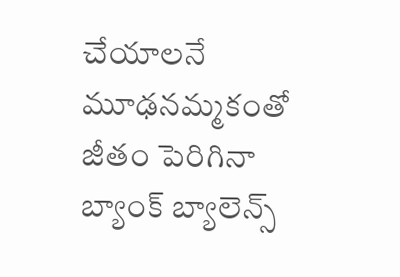చేయాలనే మూఢనమ్మకంతో
జీతం పెరిగినా బ్యాంక్ బ్యాలెన్స్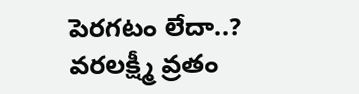పెరగటం లేదా..?
వరలక్ష్మీ వ్రతం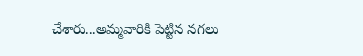చేశారు...అమ్మవారికి పెట్టిన నగలు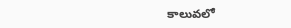కాలువలో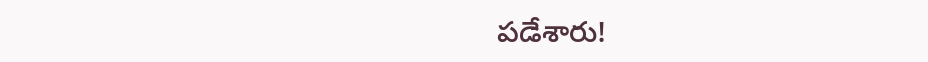పడేశారు!